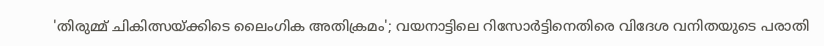'തിരുമ്മ് ചികിത്സയ്ക്കിടെ ലൈംഗിക അതിക്രമം'; വയനാട്ടിലെ റിസോർട്ടിനെതിരെ വിദേശ വനിതയുടെ പരാതി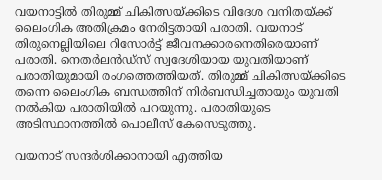വയനാട്ടിൽ തിരുമ്മ് ചികിത്സയ്ക്കിടെ വിദേശ വനിതയ്ക്ക് ലൈംഗിക അതിക്രമം നേരിട്ടതായി പരാതി. വയനാട് തിരുനെല്ലിയിലെ റിസോർട്ട് ജീവനക്കാരനെതിരെയാണ് പരാതി. നെതർലൻഡ്സ് സ്വദേശിയായ യുവതിയാണ് പരാതിയുമായി രംഗത്തെത്തിയത്. തിരുമ്മ് ചികിത്സയ്ക്കിടെ തന്നെ ലൈംഗിക ബന്ധത്തിന് നിർബന്ധിച്ചതായും യുവതി നൽകിയ പരാതിയിൽ പറയുന്നു. പരാതിയുടെ അടിസ്ഥാനത്തിൽ പൊലീസ് കേസെടുത്തു.

വയനാട് സന്ദർശിക്കാനായി എത്തിയ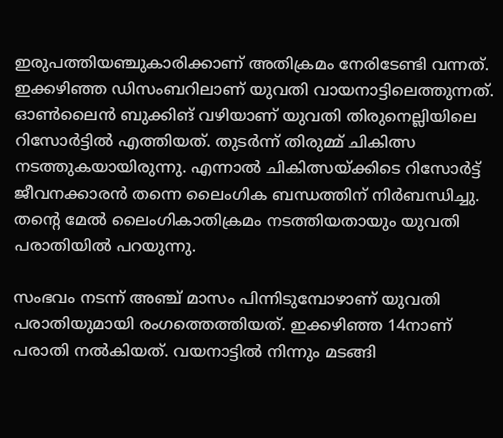ഇരുപത്തിയഞ്ചുകാരിക്കാണ് അതിക്രമം നേരിടേണ്ടി വന്നത്. ഇക്കഴിഞ്ഞ ഡിസംബറിലാണ് യുവതി വായനാട്ടിലെത്തുന്നത്. ഓൺലൈൻ ബുക്കിങ് വഴിയാണ് യുവതി തിരുനെല്ലിയിലെ റിസോർട്ടിൽ എത്തിയത്. തുടർന്ന് തിരുമ്മ് ചികിത്സ നടത്തുകയായിരുന്നു. എന്നാൽ ചികിത്സയ്ക്കിടെ റിസോർട്ട് ജീവനക്കാരൻ തന്നെ ലൈംഗിക ബന്ധത്തിന് നിർബന്ധിച്ചു. തന്റെ മേൽ ലൈംഗികാതിക്രമം നടത്തിയതായും യുവതി പരാതിയിൽ പറയുന്നു.

സംഭവം നടന്ന് അഞ്ച് മാസം പിന്നിടുമ്പോഴാണ് യുവതി പരാതിയുമായി രംഗത്തെത്തിയത്. ഇക്കഴിഞ്ഞ 14നാണ് പരാതി നൽകിയത്. വയനാട്ടിൽ നിന്നും മടങ്ങി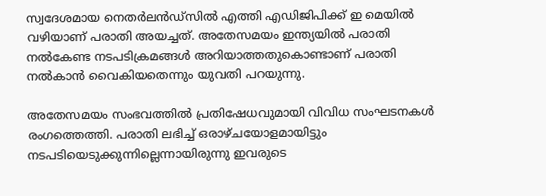സ്വദേശമായ നെതർലൻഡ്‌സിൽ എത്തി എഡിജിപിക്ക് ഇ മെയിൽ വഴിയാണ് പരാതി അയച്ചത്. അതേസമയം ഇന്ത്യയിൽ പരാതി നൽകേണ്ട നടപടിക്രമങ്ങൾ അറിയാത്തതുകൊണ്ടാണ് പരാതി നൽകാൻ വൈകിയതെന്നും യുവതി പറയുന്നു.

അതേസമയം സംഭവത്തിൽ പ്രതിഷേധവുമായി വിവിധ സംഘടനകൾ രംഗത്തെത്തി. പരാതി ലഭിച്ച് ഒരാഴ്‌ചയോളമായിട്ടും നടപടിയെടുക്കുന്നില്ലെന്നായിരുന്നു ഇവരുടെ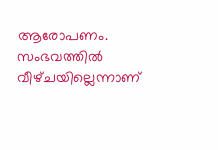ആരോപണം. സംഭവത്തിൽ വീഴ്‌ചയില്ലെന്നാണ്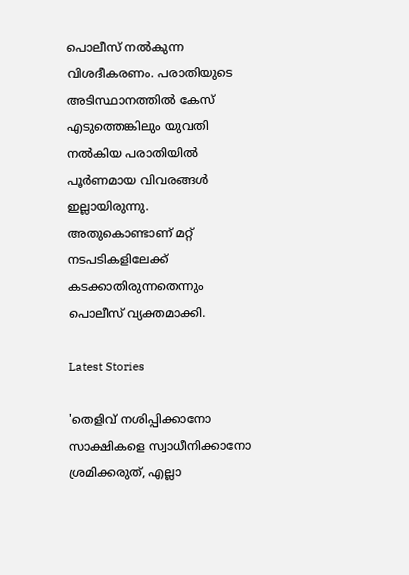പൊലീസ് നൽകുന്ന വിശദീകരണം. പരാതിയുടെ അടിസ്ഥാനത്തിൽ കേസ് എടുത്തെങ്കിലും യുവതി നൽകിയ പരാതിയിൽ പൂർണമായ വിവരങ്ങൾ ഇല്ലായിരുന്നു. അതുകൊണ്ടാണ് മറ്റ് നടപടികളിലേക്ക് കടക്കാതിരുന്നതെന്നും പൊലീസ് വ്യക്തമാക്കി.

Latest Stories

'തെളിവ് നശിപ്പിക്കാനോ സാക്ഷികളെ സ്വാധീനിക്കാനോ ശ്രമിക്കരുത്, എല്ലാ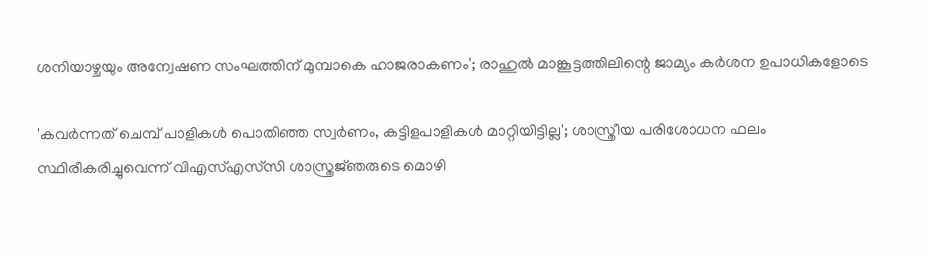ശനിയാഴ്ചയും അന്വേഷണ സംഘത്തിന് മുമ്പാകെ ഹാജരാകണം'; രാഹുൽ മാങ്കൂട്ടത്തിലിന്റെ ജാമ്യം കർശന ഉപാധികളോടെ

'കവർന്നത് ചെമ്പ് പാളികൾ പൊതിഞ്ഞ സ്വർണം, കട്ടിളപാളികൾ മാറ്റിയിട്ടില്ല'; ശാസ്ത്രീയ പരിശോധന ഫലം സ്ഥിരീകരിച്ചുവെന്ന് വിഎസ്എസ്‍സി ശാസ്ത്രജ്‌ഞരുടെ മൊഴി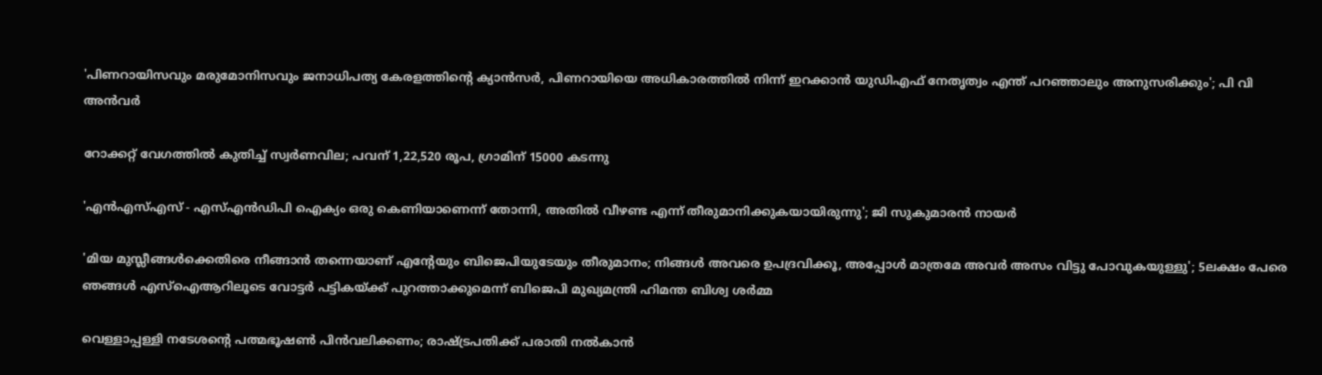'പിണറായിസവും മരുമോനിസവും ജനാധിപത്യ കേരളത്തിന്റെ ക്യാൻസർ, പിണറായിയെ അധികാരത്തിൽ നിന്ന് ഇറക്കാൻ യുഡിഎഫ് നേതൃത്വം എന്ത്‌ പറഞ്ഞാലും അനുസരിക്കും'; പി വി അൻവർ

റോക്കറ്റ് വേഗത്തിൽ കുതിച്ച് സ്വർണവില; പവന് 1,22,520 രൂപ, ഗ്രാമിന് 15000 കടന്നു

'എന്‍എസ്എസ് - എസ്എന്‍ഡിപി ഐക്യം ഒരു കെണിയാണെന്ന് തോന്നി, അതിൽ വീഴണ്ട എന്ന് തീരുമാനിക്കുകയായിരുന്നു'; ജി സുകുമാരൻ നായർ

'മിയ മുസ്ലീങ്ങള്‍ക്കെതിരെ നീങ്ങാന്‍ തന്നെയാണ് എന്റേയും ബിജെപിയുടേയും തീരുമാനം; നിങ്ങള്‍ അവരെ ഉപദ്രവിക്കൂ, അപ്പോള്‍ മാത്രമേ അവര്‍ അസം വിട്ടു പോവുകയുള്ളു'; 5ലക്ഷം പേരെ ഞങ്ങള്‍ എസ്‌ഐആറിലൂടെ വോട്ടര്‍ പട്ടികയ്ക്ക് പുറത്താക്കുമെന്ന് ബിജെപി മുഖ്യമന്ത്രി ഹിമന്ത ബിശ്വ ശര്‍മ്മ

വെള്ളാപ്പള്ളി നടേശന്റെ പത്മഭൂഷൺ പിൻവലിക്കണം; രാഷ്ട്രപതിക്ക് പരാതി നൽകാൻ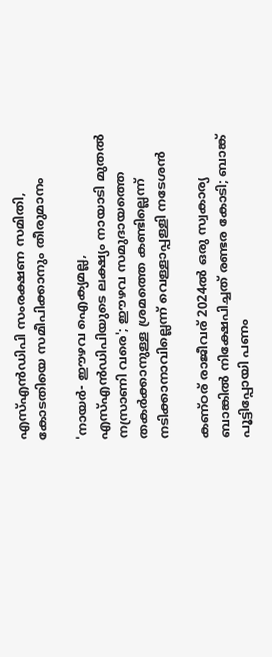എസ്എൻഡിപി സംരക്ഷണ സമിതി, കോടതിയെ സമീപിക്കാനും തീരുമാനം

'നായർ- ഈഴവ ഐക്യമല്ല, എസ്എൻഡിപിയുടെ ലക്ഷ്യം നായാടി മുതൽ നസ്രാണി വരെ'; ഈഴവ സമുദായത്തെ തകർക്കാനുള്ള ശ്രമത്തെ കണ്ടില്ലെന്ന് നടിക്കാനാവില്ലെന്ന് വെള്ളാപ്പള്ളി നടേശൻ

കണ്ഠര് രാജീവര് 2024ല്‍ ഒരു സ്വകാര്യ ബാങ്കില്‍ നിക്ഷേപിച്ചത് രണ്ടര കോടി; ബാങ്ക് പൂട്ടിപ്പോയി പണം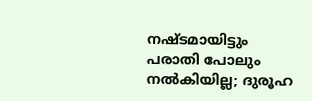നഷ്ടമായിട്ടും പരാതി പോലും നല്‍കിയില്ല; ദുരൂഹ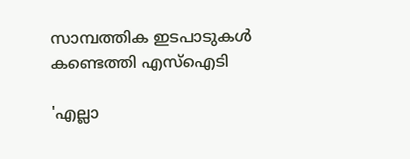സാമ്പത്തിക ഇടപാടുകള്‍ കണ്ടെത്തി എസ്‌ഐടി

'എല്ലാ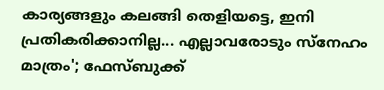കാര്യങ്ങളും കലങ്ങി തെളിയട്ടെ, ഇനി പ്രതികരിക്കാനില്ല... എല്ലാവരോടും സ്നേഹം മാത്രം'; ഫേസ്ബുക്ക്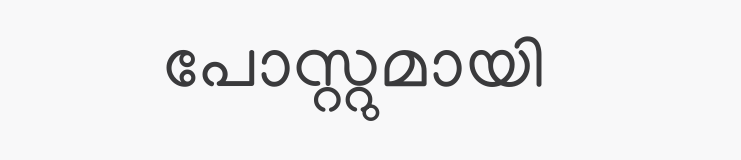പോസ്റ്റുമായി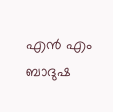എൻ എം ബാദുഷ